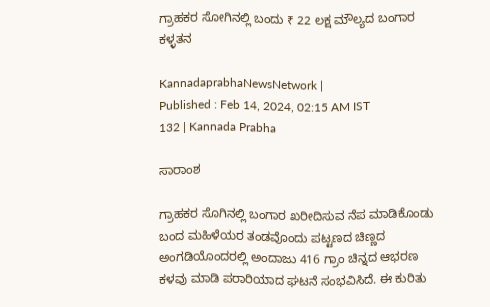ಗ್ರಾಹಕರ ಸೋಗಿನಲ್ಲಿ ಬಂದು ₹ 22 ಲಕ್ಷ ಮೌಲ್ಯದ ಬಂಗಾರ ಕಳ್ಳತನ

KannadaprabhaNewsNetwork |
Published : Feb 14, 2024, 02:15 AM IST
132 | Kannada Prabha

ಸಾರಾಂಶ

ಗ್ರಾಹಕರ ಸೊಗಿನಲ್ಲಿ ಬಂಗಾರ ಖರೀದಿಸುವ ನೆಪ ಮಾಡಿಕೊಂಡು ಬಂದ ಮಹಿಳೆಯರ ತಂಡವೊಂದು ಪಟ್ಟಣದ ಚಿಣ್ಣದ ಅಂಗಡಿಯೊಂದರಲ್ಲಿ ಅಂದಾಜು 416 ಗ್ರಾಂ ಚಿನ್ನದ ಆಭರಣ ಕಳವು ಮಾಡಿ ಪರಾರಿಯಾದ ಘಟನೆ ಸಂಭವಿಸಿದೆ. ಈ ಕುರಿತು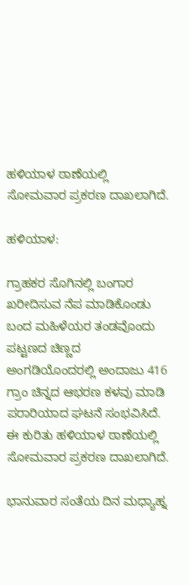ಹಳಿಯಾಳ ಠಾಣೆಯಲ್ಲಿ ಸೋಮವಾರ ಪ್ರಕರಣ ದಾಖಲಾಗಿದೆ.

ಹಳಿಯಾಳ:

ಗ್ರಾಹಕರ ಸೊಗಿನಲ್ಲಿ ಬಂಗಾರ ಖರೀದಿಸುವ ನೆಪ ಮಾಡಿಕೊಂಡು ಬಂದ ಮಹಿಳೆಯರ ತಂಡವೊಂದು ಪಟ್ಟಣದ ಚಿಣ್ಣದ ಅಂಗಡಿಯೊಂದರಲ್ಲಿ ಅಂದಾಜು 416 ಗ್ರಾಂ ಚಿನ್ನದ ಆಭರಣ ಕಳವು ಮಾಡಿ ಪರಾರಿಯಾದ ಘಟನೆ ಸಂಭವಿಸಿದೆ. ಈ ಕುರಿತು ಹಳಿಯಾಳ ಠಾಣೆಯಲ್ಲಿ ಸೋಮವಾರ ಪ್ರಕರಣ ದಾಖಲಾಗಿದೆ.

ಭಾನುವಾರ ಸಂತೆಯ ದಿನ ಮಧ್ಯಾಹ್ನ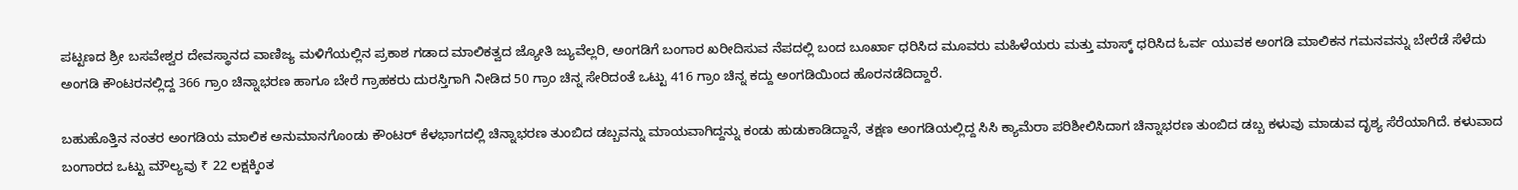ಪಟ್ಟಣದ ಶ್ರೀ ಬಸವೇಶ್ವರ ದೇವಸ್ಥಾನದ ವಾಣಿಜ್ಯ ಮಳಿಗೆಯಲ್ಲಿನ ಪ್ರಕಾಶ ಗಡಾದ ಮಾಲಿಕತ್ವದ ಜ್ಯೋತಿ ಜ್ಯುವೆಲ್ಲರಿ, ಅಂಗಡಿಗೆ ಬಂಗಾರ ಖರೀದಿಸುವ ನೆಪದಲ್ಲಿ ಬಂದ ಬೂರ್ಖಾ ಧರಿಸಿದ ಮೂವರು ಮಹಿಳೆಯರು ಮತ್ತು ಮಾಸ್ಕ್ ಧರಿಸಿದ ಓರ್ವ ಯುವಕ ಅಂಗಡಿ ಮಾಲಿಕನ ಗಮನವನ್ನು ಬೇರೆಡೆ ಸೆಳೆದು ಅಂಗಡಿ ಕೌಂಟರನಲ್ಲಿದ್ದ 366 ಗ್ರಾಂ ಚಿನ್ನಾಭರಣ ಹಾಗೂ ಬೇರೆ ಗ್ರಾಹಕರು ದುರಸ್ತಿಗಾಗಿ ನೀಡಿದ 50 ಗ್ರಾಂ ಚಿನ್ನ ಸೇರಿದಂತೆ ಒಟ್ಟು 416 ಗ್ರಾಂ ಚಿನ್ನ ಕದ್ದು ಅಂಗಡಿಯಿಂದ ಹೊರನಡೆದಿದ್ದಾರೆ.

ಬಹುಹೊತ್ತಿನ ನಂತರ ಅಂಗಡಿಯ ಮಾಲಿಕ ಅನುಮಾನಗೊಂಡು ಕೌಂಟರ್ ಕೆಳಭಾಗದಲ್ಲಿ ಚಿನ್ನಾಭರಣ ತುಂಬಿದ ಡಬ್ಬವನ್ನು ಮಾಯವಾಗಿದ್ದನ್ನು ಕಂಡು ಹುಡುಕಾಡಿದ್ದಾನೆ, ತಕ್ಷಣ ಅಂಗಡಿಯಲ್ಲಿದ್ದ ಸಿಸಿ ಕ್ಯಾಮೆರಾ ಪರಿಶೀಲಿಸಿದಾಗ ಚಿನ್ನಾಭರಣ ತುಂಬಿದ ಡಬ್ಬ ಕಳುವು ಮಾಡುವ ದೃಶ್ಯ ಸೆರೆಯಾಗಿದೆ. ಕಳುವಾದ ಬಂಗಾರದ ಒಟ್ಟು ಮೌಲ್ಯವು ₹ 22 ಲಕ್ಷಕ್ಕಿಂತ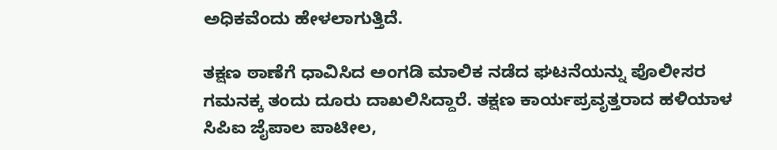ಅಧಿಕವೆಂದು ಹೇಳಲಾಗುತ್ತಿದೆ.

ತಕ್ಷಣ ಠಾಣೆಗೆ ಧಾವಿಸಿದ ಅಂಗಡಿ ಮಾಲಿಕ ನಡೆದ ಘಟನೆಯನ್ನು ಪೊಲೀಸರ ಗಮನಕ್ಕ ತಂದು ದೂರು ದಾಖಲಿಸಿದ್ದಾರೆ. ತಕ್ಷಣ ಕಾರ್ಯಪ್ರವೃತ್ತರಾದ ಹಳಿಯಾಳ ಸಿಪಿಐ ಜೈಪಾಲ ಪಾಟೀಲ,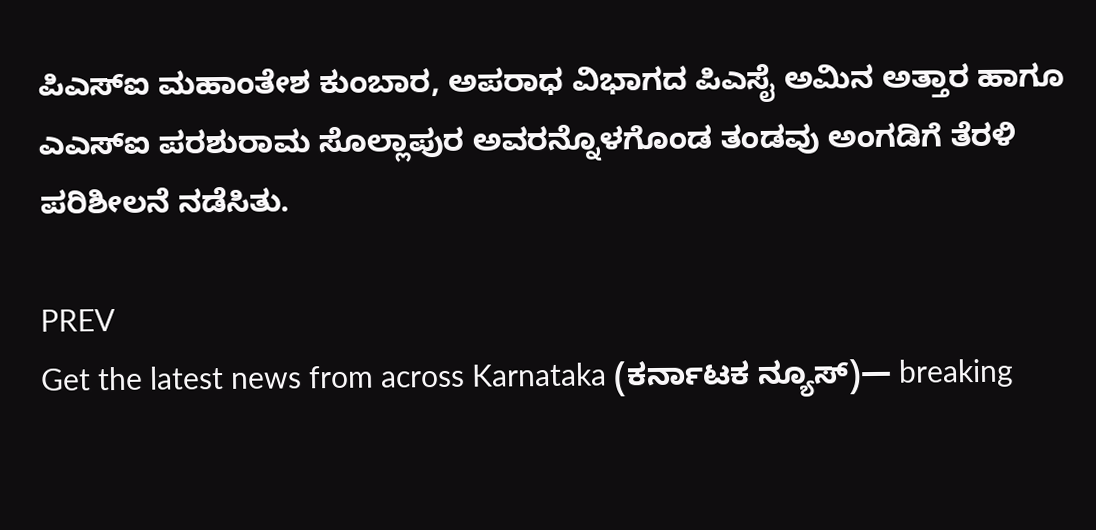ಪಿಎಸ್ಐ ಮಹಾಂತೇಶ ಕುಂಬಾರ, ಅಪರಾಧ ವಿಭಾಗದ ಪಿಎಸೈ ಅಮಿನ ಅತ್ತಾರ ಹಾಗೂ ಎಎಸ್ಐ ಪರಶುರಾಮ ಸೊಲ್ಲಾಪುರ ಅವರನ್ನೊಳಗೊಂಡ ತಂಡವು ಅಂಗಡಿಗೆ ತೆರಳಿ ಪರಿಶೀಲನೆ ನಡೆಸಿತು.

PREV
Get the latest news from across Karnataka (ಕರ್ನಾಟಕ ನ್ಯೂಸ್)— breaking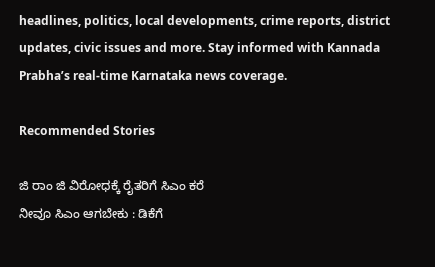headlines, politics, local developments, crime reports, district updates, civic issues and more. Stay informed with Kannada Prabha’s real‑time Karnataka news coverage.

Recommended Stories

ಜಿ ರಾಂ ಜಿ ವಿರೋಧಕ್ಕೆ ರೈತರಿಗೆ ಸಿಎಂ ಕರೆ
ನೀವೂ ಸಿಎಂ ಆಗಬೇಕು : ಡಿಕೆಗೆ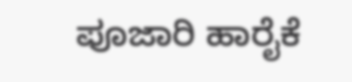ಪೂಜಾರಿ ಹಾರೈಕೆ